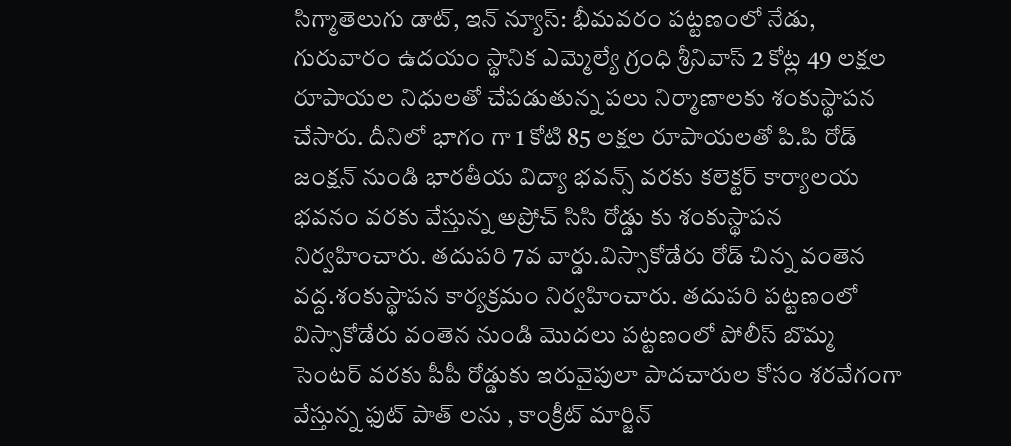సిగ్మాతెలుగు డాట్, ఇన్ న్యూస్: భీమవరం పట్టణంలో నేడు, గురువారం ఉదయం స్థానిక ఎమ్మెల్యే గ్రంధి శ్రీనివాస్ 2 కోట్ల 49 లక్షల రూపాయల నిధులతో చేపడుతున్న పలు నిర్మాణాలకు శంకుస్థాపన చేసారు. దీనిలో భాగం గా 1 కోటి 85 లక్షల రూపాయలతో పి.పి రోడ్ జంక్షన్ నుండి భారతీయ విద్యా భవన్స్ వరకు కలెక్టర్ కార్యాలయ భవనం వరకు వేస్తున్న అప్రోచ్ సిసి రోడ్డు కు శంకుస్థాపన నిర్వహించారు. తదుపరి 7వ వార్డు.విస్సాకోడేరు రోడ్ చిన్న వంతెన వద్ద.శంకుస్థాపన కార్యక్రమం నిర్వహించారు. తదుపరి పట్టణంలో విస్సాకోడేరు వంతెన నుండి మొదలు పట్టణంలో పోలీస్ బొమ్మ సెంటర్ వరకు పీపీ రోడ్డుకు ఇరువైపులా పాదచారుల కోసం శరవేగంగా వేస్తున్న ఫుట్ పాత్ లను , కాంక్రీట్ మార్జిన్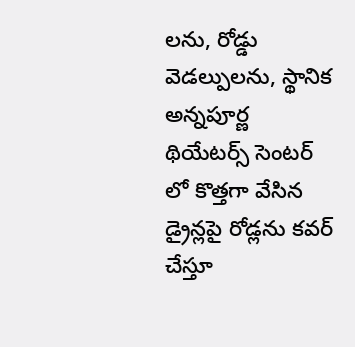లను, రోడ్డు వెడల్పులను, స్థానిక అన్నపూర్ణ థియేటర్స్ సెంటర్ లో కొత్తగా వేసిన డ్రైన్లపై రోడ్లను కవర్ చేస్తూ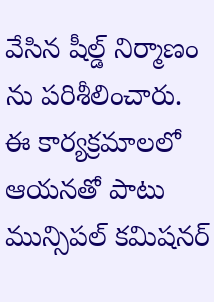వేసిన షీల్డ్ నిర్మాణం ను పరిశీలించారు. ఈ కార్యక్రమాలలో ఆయనతో పాటు మున్సిపల్ కమిషనర్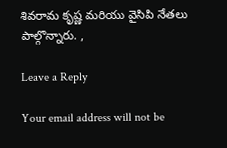శివరామ కృష్ణ మరియు వైసిపి నేతలు పాల్గొన్నారు. ,

Leave a Reply

Your email address will not be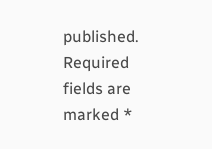published. Required fields are marked *